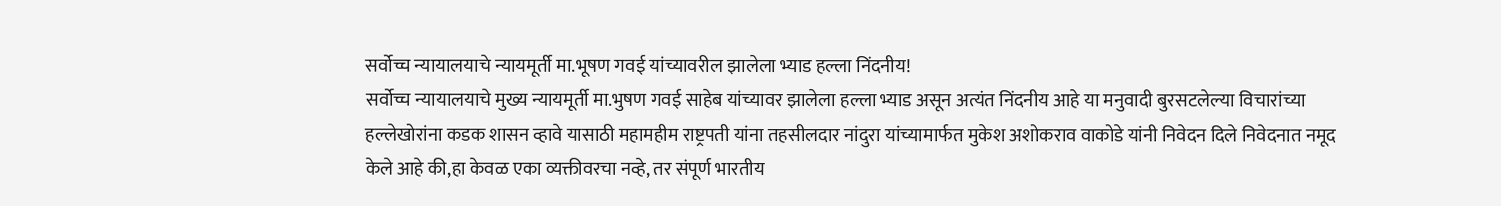सर्वोच्च न्यायालयाचे न्यायमूर्ती मा.भूषण गवई यांच्यावरील झालेला भ्याड हल्ला निंदनीय!
सर्वोच्च न्यायालयाचे मुख्य न्यायमूर्ती मा.भुषण गवई साहेब यांच्यावर झालेला हल्ला भ्याड असून अत्यंत निंदनीय आहे या मनुवादी बुरसटलेल्या विचारांच्या हल्लेखोरांना कडक शासन व्हावे यासाठी महामहीम राष्ट्रपती यांना तहसीलदार नांदुरा यांच्यामार्फत मुकेश अशोकराव वाकोडे यांनी निवेदन दिले निवेदनात नमूद केले आहे की,हा केवळ एका व्यक्तीवरचा नव्हे, तर संपूर्ण भारतीय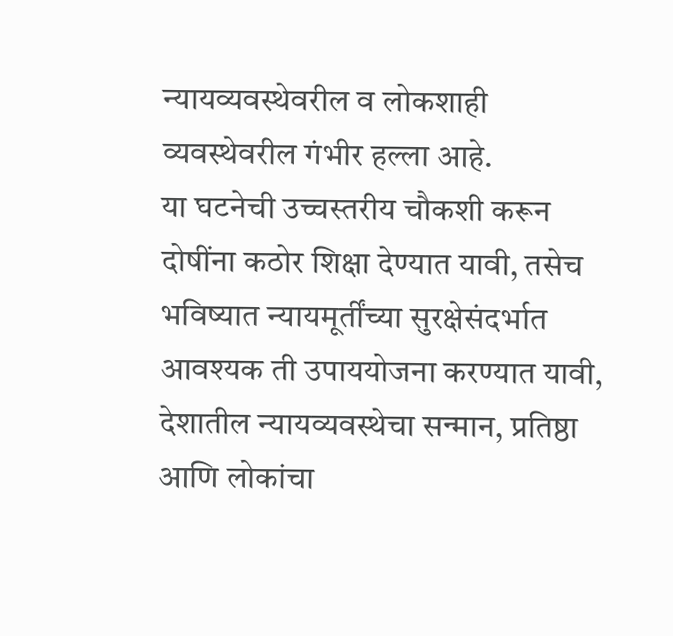न्यायव्यवस्थेवरील व लोकशाही व्यवस्थेवरील गंभीर हल्ला आहे.
या घटनेची उच्चस्तरीय चौकशी करून दोषींना कठोर शिक्षा देण्यात यावी, तसेच भविष्यात न्यायमूर्तींच्या सुरक्षेसंदर्भात आवश्यक ती उपाययोजना करण्यात यावी,
देशातील न्यायव्यवस्थेचा सन्मान, प्रतिष्ठा आणि लोकांचा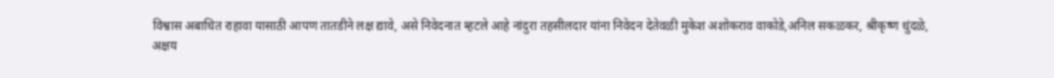विश्वास अबाधित राहावा यासाठी आपण तातडीने लक्ष द्यावे, असे निवेदनात म्हटले आहे नांदुरा तहसीलदार यांना निवेदन देतेवळी मुकेश अशोकराव वाकोडे,अनिल सकळकर, श्रीकृष्ण धुंदळे,
अक्षय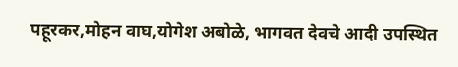पहूरकर,मोहन वाघ,योगेश अबोळे, भागवत देवचे आदी उपस्थित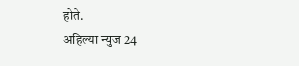होते.
अहिल्या न्युज 24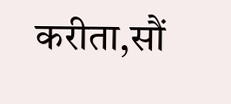करीता,सौं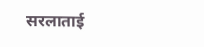सरलाताई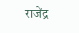राजेंद्र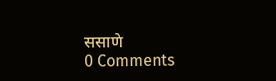ससाणे
0 Comments